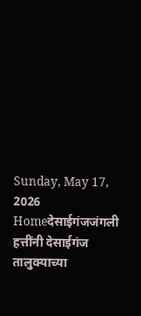Sunday, May 17, 2026
Homeदेसाईगंजजंगली हत्तींनी देसाईगंज तालुक्याच्या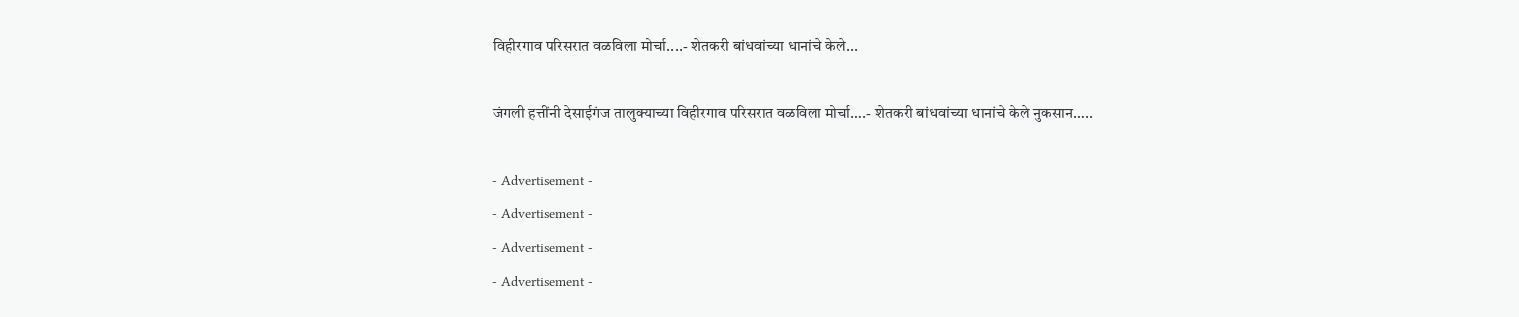विहीरगाव परिसरात वळविला मोर्चा....- शेतकरी बांधवांच्या धानांचे केले...

जंगली हत्तींनी देसाईगंज तालुक्याच्या विहीरगाव परिसरात वळविला मोर्चा….- शेतकरी बांधवांच्या धानांचे केले नुकसान…..

- Advertisement -
- Advertisement -
- Advertisement -
- Advertisement -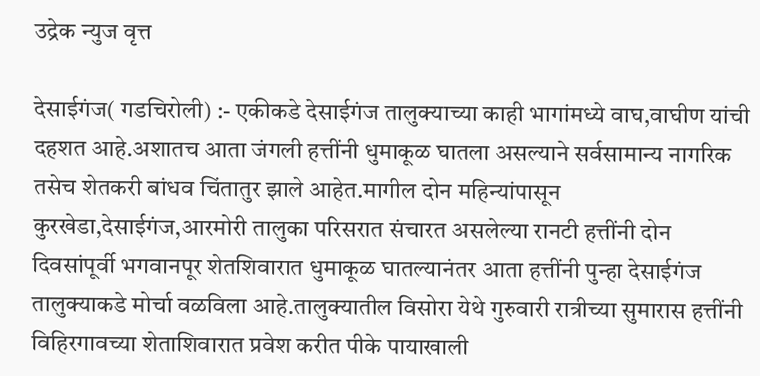उद्रेक न्युज वृत्त

देसाईगंज( गडचिरोली) :- एकीकडे देसाईगंज तालुक्याच्या काही भागांमध्ये वाघ,वाघीण यांची दहशत आहे.अशातच आता जंगली हत्तींनी धुमाकूळ घातला असल्याने सर्वसामान्य नागरिक तसेच शेतकरी बांधव चिंतातुर झाले आहेत.मागील दोन महिन्यांपासून कुरखेडा,देसाईगंज,आरमोरी तालुका परिसरात संचारत असलेल्या रानटी हत्तींनी दोन दिवसांपूर्वी भगवानपूर शेतशिवारात धुमाकूळ घातल्यानंतर आता हत्तींनी पुन्हा देसाईगंज तालुक्याकडे मोर्चा वळविला आहे.तालुक्यातील विसोरा येथे गुरुवारी रात्रीच्या सुमारास हत्तींनी विहिरगावच्या शेताशिवारात प्रवेश करीत पीके पायाखाली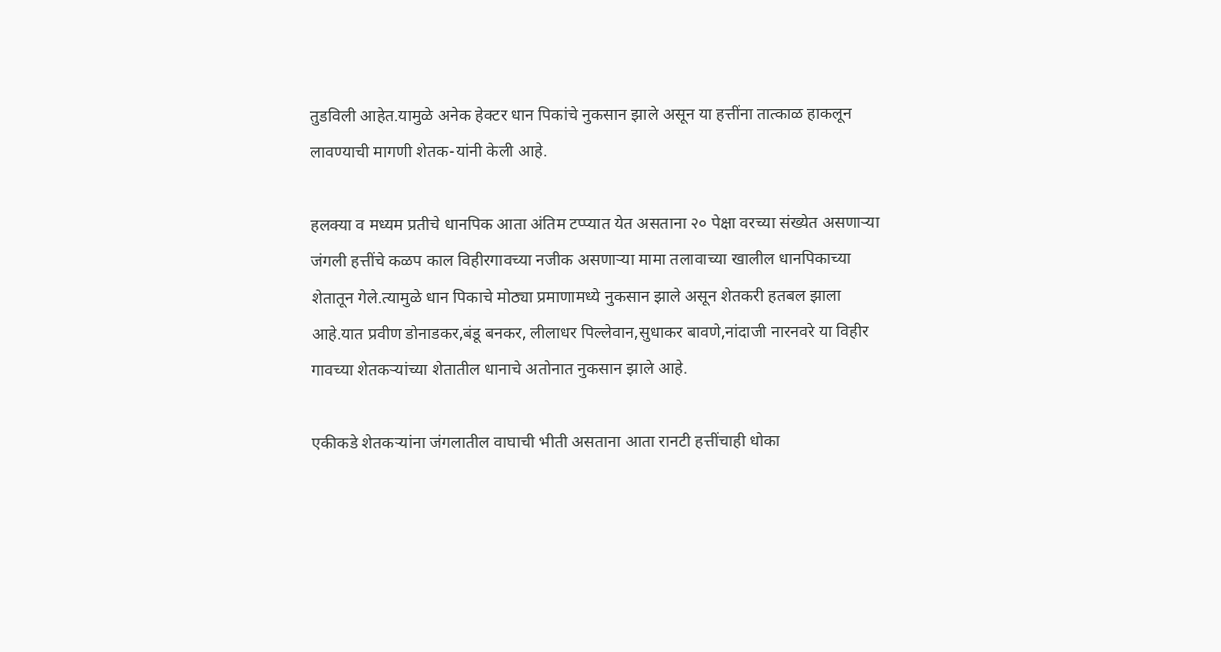तुडविली आहेत.यामुळे अनेक हेक्टर धान पिकांचे नुकसान झाले असून या हत्तींना तात्काळ हाकलून लावण्याची मागणी शेतक-यांनी केली आहे.

हलक्या व मध्यम प्रतीचे धानपिक आता अंतिम टप्प्यात येत असताना २० पेक्षा वरच्या संख्येत असणाऱ्या जंगली हत्तींचे कळप काल विहीरगावच्या नजीक असणाऱ्या मामा तलावाच्या खालील धानपिकाच्या शेतातून गेले.त्यामुळे धान पिकाचे मोठ्या प्रमाणामध्ये नुकसान झाले असून शेतकरी हतबल झाला आहे.यात प्रवीण डोनाडकर,बंडू बनकर, लीलाधर पिल्लेवान,सुधाकर बावणे,नांदाजी नारनवरे या विहीर गावच्या शेतकऱ्यांच्या शेतातील धानाचे अतोनात नुकसान झाले आहे.

एकीकडे शेतकऱ्यांना जंगलातील वाघाची भीती असताना आता रानटी हत्तींचाही धोका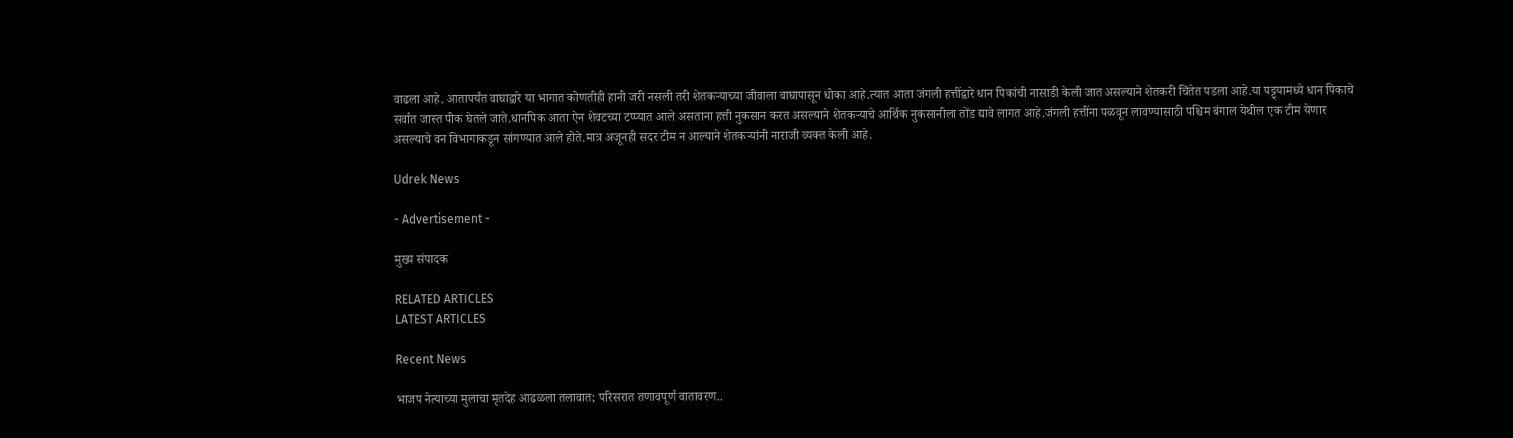वाढला आहे. आतापर्यंत वाघाद्वारे या भागात कोणतीही हानी जरी नसली तरी शेतकऱ्याच्या जीवाला वाघापासून धोका आहे.त्यात आता जंगली हत्तींद्वारे धान पिकांची नासाडी केली जात असल्याने शेतकरी चिंतेत पडला आहे.या पट्ट्यामध्ये धान पिकाचे सर्वात जास्त पीक घेतले जाते.धानपिक आता ऐन शेवटच्या टप्प्यात आले असताना हत्ती नुकसान करत असल्याने शेतकऱ्याचे आर्थिक नुकसानीला तोंड द्यावे लागत आहे.जंगली हत्तींना पळवून लावण्यासाठी पश्चिम बंगाल येथील एक टीम येणार असल्याचे वन विभागाकडून सांगण्यात आले होते.मात्र अजूनही सदर टीम न आल्याने शेतकऱ्यांनी नाराजी व्यक्त केली आहे.

Udrek News

- Advertisement -

मुख्य संपादक

RELATED ARTICLES
LATEST ARTICLES

Recent News

भाजप नेत्याच्या मुलाचा मृतदेह आढळला तलावात; परिसरात तणावपूर्ण वातावरण..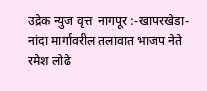उद्रेक न्युज वृत्त  नागपूर :-खापरखेडा-नांदा मार्गावरील तलावात भाजप नेते रमेश लोढे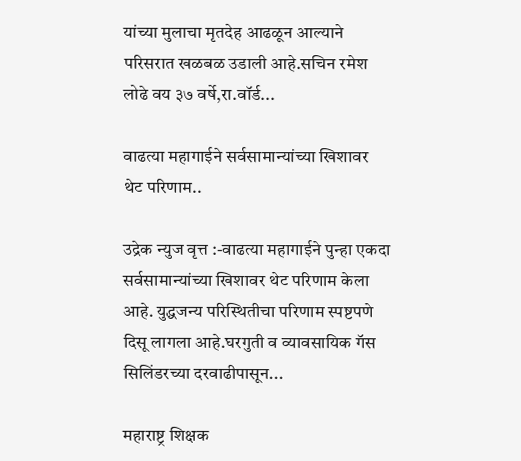यांच्या मुलाचा मृतदेह आढळून आल्याने परिसरात खळबळ उडाली आहे.सचिन रमेश लोढे वय ३७ वर्षे,रा.वॉर्ड...

वाढत्या महागाईने सर्वसामान्यांच्या खिशावर थेट परिणाम..

उद्रेक न्युज वृत्त :-वाढत्या महागाईने पुन्हा एकदा सर्वसामान्यांच्या खिशावर थेट परिणाम केला आहे. युद्धजन्य परिस्थितीचा परिणाम स्पष्टपणे दिसू लागला आहे.घरगुती व व्यावसायिक गॅस सिलिंडरच्या दरवाढीपासून...

महाराष्ट्र शिक्षक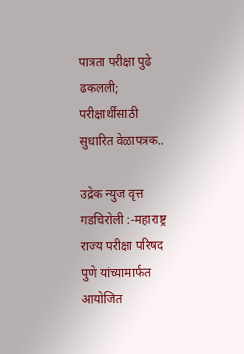पात्रता परीक्षा पुढे ढकलली; परीक्षार्थींसाठी सुधारित वेळापत्रक..

उद्रेक न्युज वृत्त  गडचिरोली :-महाराष्ट्र राज्य परीक्षा परिषद पुणे यांच्यामार्फत आयोजित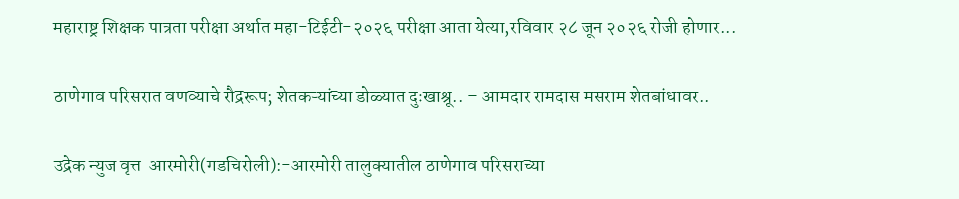महाराष्ट्र शिक्षक पात्रता परीक्षा अर्थात महा-टिईटी-२०२६ परीक्षा आता येत्या,रविवार २८ जून २०२६ रोजी होणार...

ठाणेगाव परिसरात वणव्याचे रौद्ररूप; शेतकऱ्यांच्या डोळ्यात दुःखाश्रू.. – आमदार रामदास मसराम शेतबांधावर..

उद्रेक न्युज वृत्त  आरमोरी(गडचिरोली):-आरमोरी तालुक्यातील ठाणेगाव परिसराच्या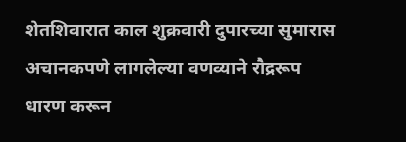शेतशिवारात काल शुक्रवारी दुपारच्या सुमारास अचानकपणे लागलेल्या वणव्याने रौद्ररूप धारण करून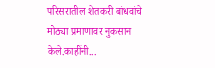परिसरातील शेतकरी बांधवांचे मोठ्या प्रमाणावर नुकसान केले.काहींनी...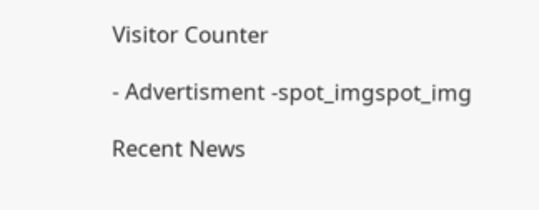Visitor Counter

- Advertisment -spot_imgspot_img

Recent News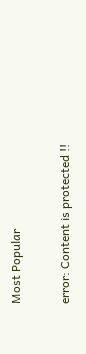Most Popular

error: Content is protected !!